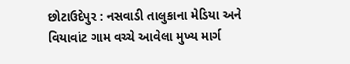છોટાઉદેપુર : નસવાડી તાલુકાના મેડિયા અને વિયાવાંટ ગામ વચ્ચે આવેલા મુખ્ય માર્ગ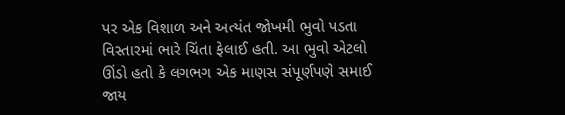પર એક વિશાળ અને અત્યંત જોખમી ભુવો પડતા વિસ્તારમાં ભારે ચિંતા ફેલાઈ હતી. આ ભુવો એટલો ઊંડો હતો કે લગભગ એક માણસ સંપૂર્ણપણે સમાઈ જાય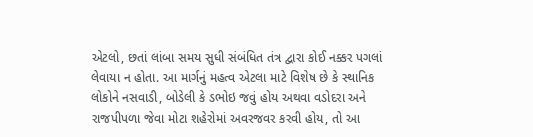એટલો, છતાં લાંબા સમય સુધી સંબંધિત તંત્ર દ્વારા કોઈ નક્કર પગલાં લેવાયા ન હોતા. આ માર્ગનું મહત્વ એટલા માટે વિશેષ છે કે સ્થાનિક લોકોને નસવાડી, બોડેલી કે ડભોઇ જવું હોય અથવા વડોદરા અને રાજપીપળા જેવા મોટા શહેરોમાં અવરજવર કરવી હોય, તો આ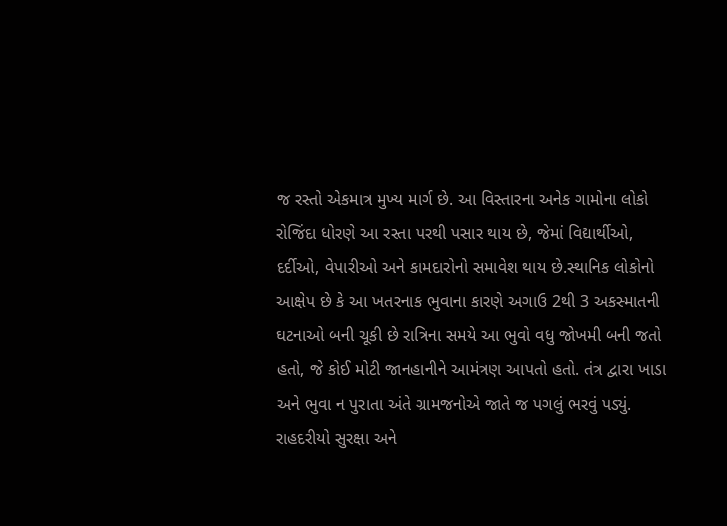જ રસ્તો એકમાત્ર મુખ્ય માર્ગ છે. આ વિસ્તારના અનેક ગામોના લોકો રોજિંદા ધોરણે આ રસ્તા પરથી પસાર થાય છે, જેમાં વિદ્યાર્થીઓ, દર્દીઓ, વેપારીઓ અને કામદારોનો સમાવેશ થાય છે.સ્થાનિક લોકોનો આક્ષેપ છે કે આ ખતરનાક ભુવાના કારણે અગાઉ 2થી 3 અકસ્માતની ઘટનાઓ બની ચૂકી છે રાત્રિના સમયે આ ભુવો વધુ જોખમી બની જતો હતો, જે કોઈ મોટી જાનહાનીને આમંત્રણ આપતો હતો. તંત્ર દ્વારા ખાડા અને ભુવા ન પુરાતા અંતે ગ્રામજનોએ જાતે જ પગલું ભરવું પડ્યું. રાહદરીયો સુરક્ષા અને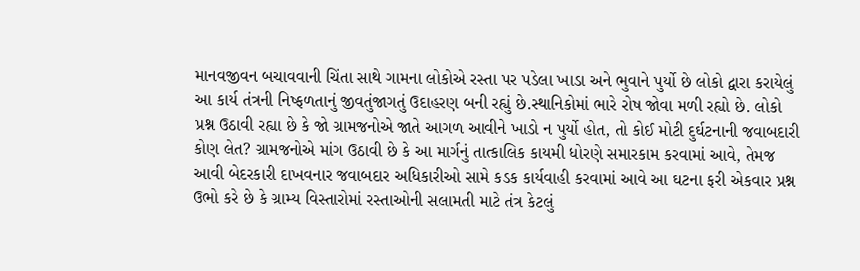માનવજીવન બચાવવાની ચિંતા સાથે ગામના લોકોએ રસ્તા પર પડેલા ખાડા અને ભુવાને પુર્યો છે લોકો દ્વારા કરાયેલું આ કાર્ય તંત્રની નિષ્ફળતાનું જીવતુંજાગતું ઉદાહરણ બની રહ્યું છે.સ્થાનિકોમાં ભારે રોષ જોવા મળી રહ્યો છે. લોકો પ્રશ્ન ઉઠાવી રહ્યા છે કે જો ગ્રામજનોએ જાતે આગળ આવીને ખાડો ન પુર્યો હોત, તો કોઈ મોટી દુર્ઘટનાની જવાબદારી કોણ લેત? ગ્રામજનોએ માંગ ઉઠાવી છે કે આ માર્ગનું તાત્કાલિક કાયમી ધોરણે સમારકામ કરવામાં આવે, તેમજ આવી બેદરકારી દાખવનાર જવાબદાર અધિકારીઓ સામે કડક કાર્યવાહી કરવામાં આવે આ ઘટના ફરી એકવાર પ્રશ્ન ઉભો કરે છે કે ગ્રામ્ય વિસ્તારોમાં રસ્તાઓની સલામતી માટે તંત્ર કેટલું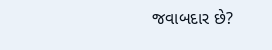જવાબદાર છે?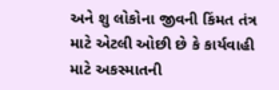અને શુ લોકોના જીવની કિંમત તંત્ર માટે એટલી ઓછી છે કે કાર્યવાહી માટે અકસ્માતની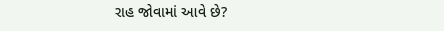રાહ જોવામાં આવે છે?